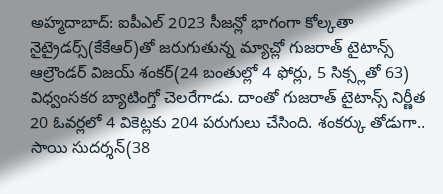అహ్మదాబాద్: ఐపీఎల్ 2023 సీజన్లో భాగంగా కోల్కతా నైట్రైడర్స్(కేకేఆర్)తో జరుగుతున్న మ్యాచ్లో గుజరాత్ టైటాన్స్ ఆల్రౌండర్ విజయ్ శంకర్(24 బంతుల్లో 4 ఫోర్లు, 5 సిక్స్లతో 63) విధ్వంసకర బ్యాటింగ్తో చెలరేగాడు. దాంతో గుజరాత్ టైటాన్స్ నిర్ణీత 20 ఓవర్లలో 4 వికెట్లకు 204 పరుగులు చేసింది. శంకర్కు తోడుగా.. సాయి సుదర్శన్(38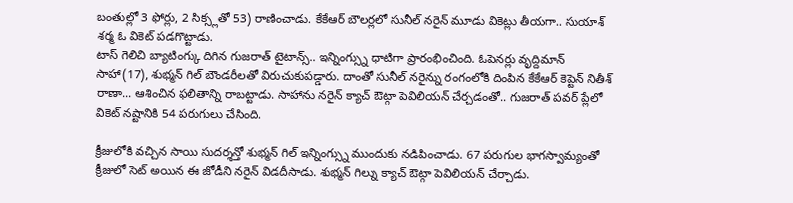బంతుల్లో 3 ఫోర్లు, 2 సిక్స్లతో 53) రాణించాడు. కేకేఆర్ బౌలర్లలో సునీల్ నరైన్ మూడు వికెట్లు తీయగా.. సుయాశ్ శర్మ ఓ వికెట్ పడగొట్టాడు.
టాస్ గెలిచి బ్యాటింగ్కు దిగిన గుజరాత్ టైటాన్స్.. ఇన్నింగ్స్ను ధాటిగా ప్రారంభించింది. ఓపెనర్లు వృద్దిమాన్ సాహా(17), శుభ్మన్ గిల్ బౌండరీలతో విరుచుకుపడ్డారు. దాంతో సునీల్ నరైన్ను రంగంలోకి దింపిన కేకేఆర్ కెప్టెన్ నితీశ్ రాణా... ఆశించిన ఫలితాన్ని రాబట్టాడు. సాహాను నరైన్ క్యాచ్ ఔట్గా పెవిలియన్ చేర్చడంతో.. గుజరాత్ పవర్ ప్లేలో వికెట్ నష్టానికి 54 పరుగులు చేసింది.

క్రీజులోకి వచ్చిన సాయి సుదర్శన్తో శుభ్మన్ గిల్ ఇన్నింగ్స్ను ముందుకు నడిపించాడు. 67 పరుగుల భాగస్వామ్యంతో క్రీజులో సెట్ అయిన ఈ జోడీని నరైన్ విడదీసాడు. శుభ్మన్ గిల్ను క్యాచ్ ఔట్గా పెవిలియన్ చేర్చాడు.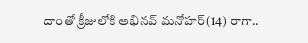దాంతో క్రీజులోకి అభినవ్ మనోహర్(14) రాగా..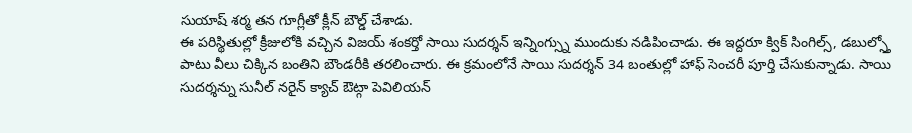సుయాష్ శర్మ తన గూగ్లీతో క్లీన్ బౌల్డ్ చేశాడు.
ఈ పరిస్థితుల్లో క్రీజులోకి వచ్చిన విజయ్ శంకర్తో సాయి సుదర్శన్ ఇన్నింగ్స్ను ముందుకు నడిపించాడు. ఈ ఇద్దరూ క్విక్ సింగిల్స్, డబుల్స్తో పాటు వీలు చిక్కిన బంతిని బౌండరీకి తరలించారు. ఈ క్రమంలోనే సాయి సుదర్శన్ 34 బంతుల్లో హాఫ్ సెంచరీ పూర్తి చేసుకున్నాడు. సాయి సుదర్శన్ను సునీల్ నరైన్ క్యాచ్ ఔట్గా పెవిలియన్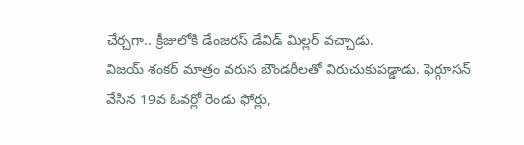చేర్చగా.. క్రీజులోకి డేంజరస్ డేవిడ్ మిల్లర్ వచ్చాడు.
విజయ్ శంకర్ మాత్రం వరుస బౌండరీలతో విరుచుకుపడ్డాడు. ఫెర్గూసన్ వేసిన 19వ ఓవర్లో రెండు ఫోర్లు,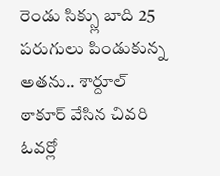రెండు సిక్స్లు బాది 25 పరుగులు పిండుకున్న అతను.. శార్దూల్ ఠాకూర్ వేసిన చివరి ఓవర్లో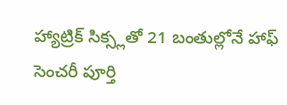హ్యాట్రిక్ సిక్స్లతో 21 బంతుల్లోనే హాఫ్ సెంచరీ పూర్తి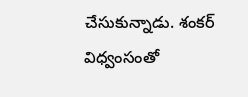చేసుకున్నాడు. శంకర్ విధ్వంసంతో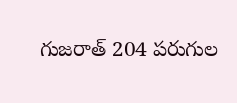గుజరాత్ 204 పరుగుల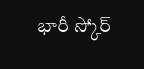భారీ స్కోర్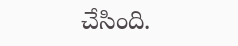చేసింది.